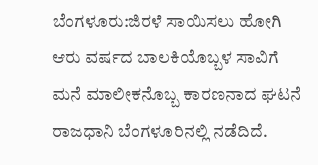ಬೆಂಗಳೂರು:ಜಿರಳೆ ಸಾಯಿಸಲು ಹೋಗಿ ಆರು ವರ್ಷದ ಬಾಲಕಿಯೊಬ್ಬಳ ಸಾವಿಗೆ ಮನೆ ಮಾಲೀಕನೊಬ್ಬ ಕಾರಣನಾದ ಘಟನೆ ರಾಜಧಾನಿ ಬೆಂಗಳೂರಿನಲ್ಲಿ ನಡೆದಿದೆ.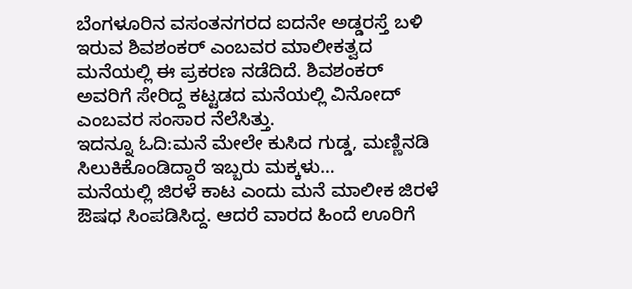ಬೆಂಗಳೂರಿನ ವಸಂತನಗರದ ಐದನೇ ಅಡ್ಡರಸ್ತೆ ಬಳಿ ಇರುವ ಶಿವಶಂಕರ್ ಎಂಬವರ ಮಾಲೀಕತ್ವದ ಮನೆಯಲ್ಲಿ ಈ ಪ್ರಕರಣ ನಡೆದಿದೆ. ಶಿವಶಂಕರ್ ಅವರಿಗೆ ಸೇರಿದ್ದ ಕಟ್ಟಡದ ಮನೆಯಲ್ಲಿ ವಿನೋದ್ ಎಂಬವರ ಸಂಸಾರ ನೆಲೆಸಿತ್ತು.
ಇದನ್ನೂ ಓದಿ:ಮನೆ ಮೇಲೇ ಕುಸಿದ ಗುಡ್ಡ, ಮಣ್ಣಿನಡಿ ಸಿಲುಕಿಕೊಂಡಿದ್ದಾರೆ ಇಬ್ಬರು ಮಕ್ಕಳು…
ಮನೆಯಲ್ಲಿ ಜಿರಳೆ ಕಾಟ ಎಂದು ಮನೆ ಮಾಲೀಕ ಜಿರಳೆ ಔಷಧ ಸಿಂಪಡಿಸಿದ್ದ. ಆದರೆ ವಾರದ ಹಿಂದೆ ಊರಿಗೆ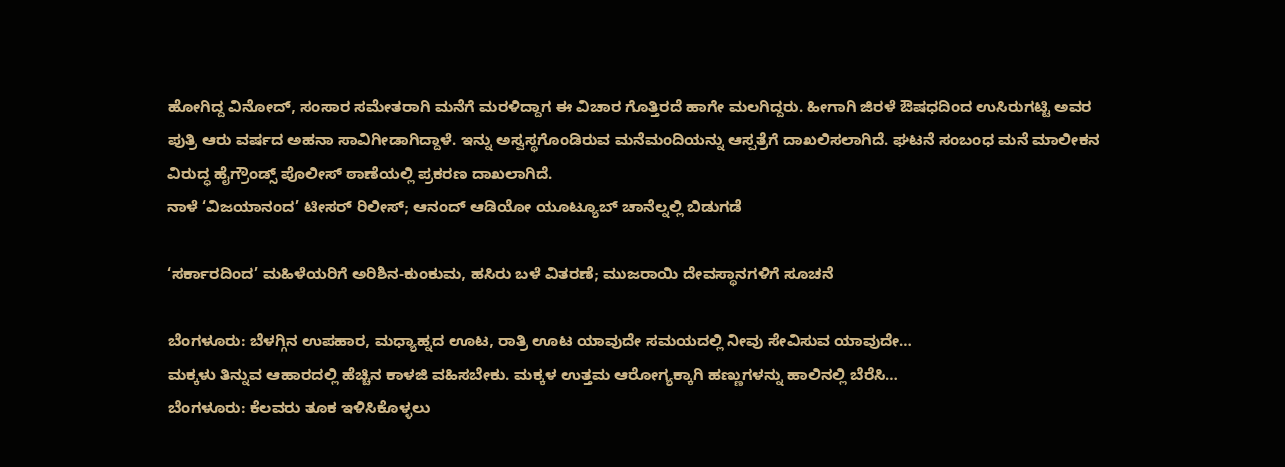ಹೋಗಿದ್ದ ವಿನೋದ್, ಸಂಸಾರ ಸಮೇತರಾಗಿ ಮನೆಗೆ ಮರಳಿದ್ದಾಗ ಈ ವಿಚಾರ ಗೊತ್ತಿರದೆ ಹಾಗೇ ಮಲಗಿದ್ದರು. ಹೀಗಾಗಿ ಜಿರಳೆ ಔಷಧದಿಂದ ಉಸಿರುಗಟ್ಟಿ ಅವರ ಪುತ್ರಿ ಆರು ವರ್ಷದ ಅಹನಾ ಸಾವಿಗೀಡಾಗಿದ್ದಾಳೆ. ಇನ್ನು ಅಸ್ವಸ್ಥಗೊಂಡಿರುವ ಮನೆಮಂದಿಯನ್ನು ಆಸ್ಪತ್ರೆಗೆ ದಾಖಲಿಸಲಾಗಿದೆ. ಘಟನೆ ಸಂಬಂಧ ಮನೆ ಮಾಲೀಕನ ವಿರುದ್ಧ ಹೈಗ್ರೌಂಡ್ಸ್ ಪೊಲೀಸ್ ಠಾಣೆಯಲ್ಲಿ ಪ್ರಕರಣ ದಾಖಲಾಗಿದೆ.
ನಾಳೆ ‘ವಿಜಯಾನಂದ’ ಟೀಸರ್ ರಿಲೀಸ್; ಆನಂದ್ ಆಡಿಯೋ ಯೂಟ್ಯೂಬ್ ಚಾನೆಲ್ನಲ್ಲಿ ಬಿಡುಗಡೆ

‘ಸರ್ಕಾರದಿಂದ’ ಮಹಿಳೆಯರಿಗೆ ಅರಿಶಿನ-ಕುಂಕುಮ, ಹಸಿರು ಬಳೆ ವಿತರಣೆ; ಮುಜರಾಯಿ ದೇವಸ್ಥಾನಗಳಿಗೆ ಸೂಚನೆ

ಬೆಂಗಳೂರು: ಬೆಳಗ್ಗಿನ ಉಪಹಾರ, ಮಧ್ಯಾಹ್ನದ ಊಟ, ರಾತ್ರಿ ಊಟ ಯಾವುದೇ ಸಮಯದಲ್ಲಿ ನೀವು ಸೇವಿಸುವ ಯಾವುದೇ…
ಮಕ್ಕಳು ತಿನ್ನುವ ಆಹಾರದಲ್ಲಿ ಹೆಚ್ಚಿನ ಕಾಳಜಿ ವಹಿಸಬೇಕು. ಮಕ್ಕಳ ಉತ್ತಮ ಆರೋಗ್ಯಕ್ಕಾಗಿ ಹಣ್ಣುಗಳನ್ನು ಹಾಲಿನಲ್ಲಿ ಬೆರೆಸಿ…
ಬೆಂಗಳೂರು: ಕೆಲವರು ತೂಕ ಇಳಿಸಿಕೊಳ್ಳಲು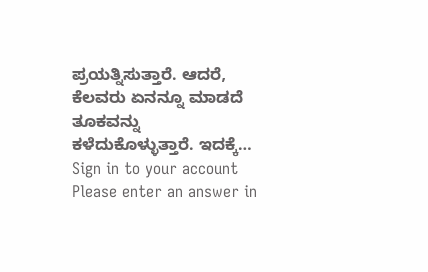ಪ್ರಯತ್ನಿಸುತ್ತಾರೆ. ಆದರೆ, ಕೆಲವರು ಏನನ್ನೂ ಮಾಡದೆ ತೂಕವನ್ನು ಕಳೆದುಕೊಳ್ಳುತ್ತಾರೆ. ಇದಕ್ಕೆ…
Sign in to your account
Please enter an answer in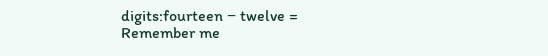digits:fourteen − twelve =
Remember me